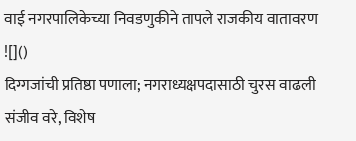वाई नगरपालिकेच्या निवडणुकीने तापले राजकीय वातावरण
![]()
दिग्गजांची प्रतिष्ठा पणाला; नगराध्यक्षपदासाठी चुरस वाढली
संजीव वरे, विशेष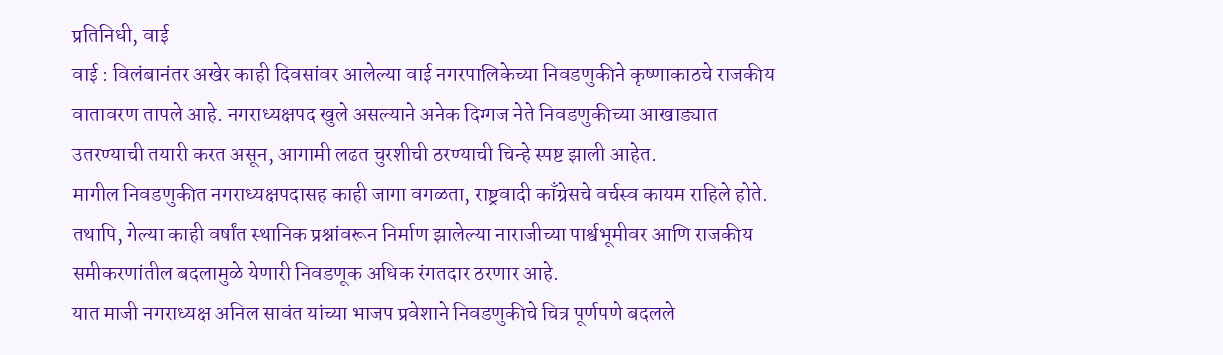प्रतिनिधी, वाई
वाई : विलंबानंतर अखेर काही दिवसांवर आलेल्या वाई नगरपालिकेच्या निवडणुकीने कृष्णाकाठचे राजकीय वातावरण तापले आहे. नगराध्यक्षपद खुले असल्याने अनेक दिग्गज नेते निवडणुकीच्या आखाड्यात उतरण्याची तयारी करत असून, आगामी लढत चुरशीची ठरण्याची चिन्हे स्पष्ट झाली आहेत.
मागील निवडणुकीत नगराध्यक्षपदासह काही जागा वगळता, राष्ट्रवादी काँग्रेसचे वर्चस्व कायम राहिले होते. तथापि, गेल्या काही वर्षांत स्थानिक प्रश्नांवरून निर्माण झालेल्या नाराजीच्या पार्श्वभूमीवर आणि राजकीय समीकरणांतील बदलामुळे येणारी निवडणूक अधिक रंगतदार ठरणार आहे.
यात माजी नगराध्यक्ष अनिल सावंत यांच्या भाजप प्रवेशाने निवडणुकीचे चित्र पूर्णपणे बदलले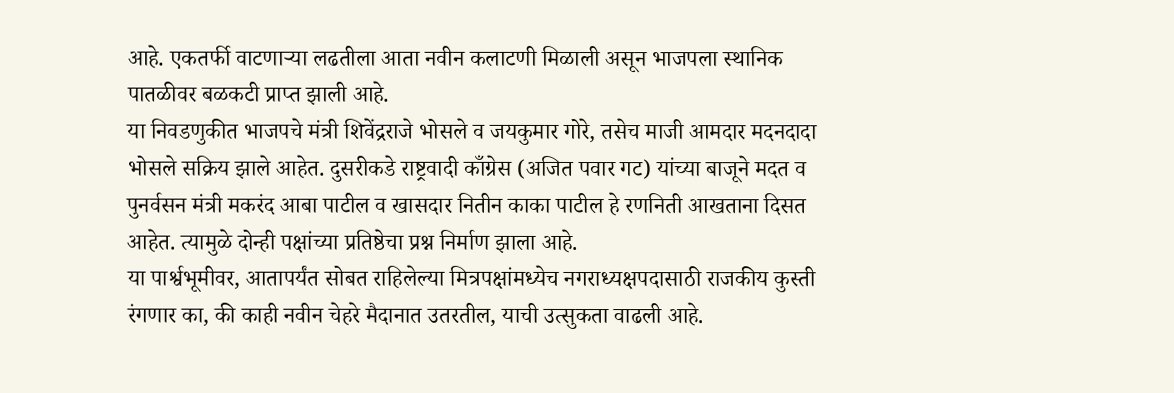आहे. एकतर्फी वाटणाऱ्या लढतीला आता नवीन कलाटणी मिळाली असून भाजपला स्थानिक पातळीवर बळकटी प्राप्त झाली आहे.
या निवडणुकीत भाजपचे मंत्री शिवेंद्रराजे भोसले व जयकुमार गोरे, तसेच माजी आमदार मदनदादा भोसले सक्रिय झाले आहेत. दुसरीकडे राष्ट्रवादी काँग्रेस (अजित पवार गट) यांच्या बाजूने मदत व पुनर्वसन मंत्री मकरंद आबा पाटील व खासदार नितीन काका पाटील हे रणनिती आखताना दिसत आहेत. त्यामुळे दोन्ही पक्षांच्या प्रतिष्ठेचा प्रश्न निर्माण झाला आहे.
या पार्श्वभूमीवर, आतापर्यंत सोबत राहिलेल्या मित्रपक्षांमध्येच नगराध्यक्षपदासाठी राजकीय कुस्ती रंगणार का, की काही नवीन चेहरे मैदानात उतरतील, याची उत्सुकता वाढली आहे.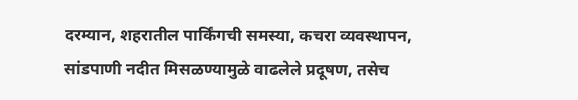दरम्यान, शहरातील पार्किंगची समस्या, कचरा व्यवस्थापन, सांडपाणी नदीत मिसळण्यामुळे वाढलेले प्रदूषण, तसेच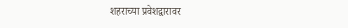शहराच्या प्रवेशद्वारावर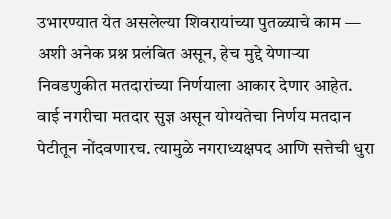उभारण्यात येत असलेल्या शिवरायांच्या पुतळ्याचे काम — अशी अनेक प्रश्न प्रलंबित असून, हेच मुद्दे येणाऱ्या निवडणुकीत मतदारांच्या निर्णयाला आकार देणार आहेत.
वाई नगरीचा मतदार सुज्ञ असून योग्यतेचा निर्णय मतदान पेटीतून नोंदवणारच. त्यामुळे नगराध्यक्षपद आणि सत्तेची धुरा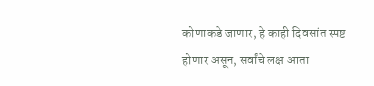कोणाकडे जाणार, हे काही दिवसांत स्पष्ट होणार असून, सर्वांचे लक्ष आता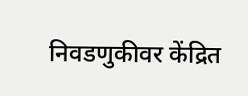निवडणुकीवर केंद्रित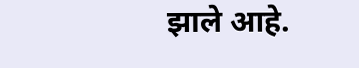झाले आहे.